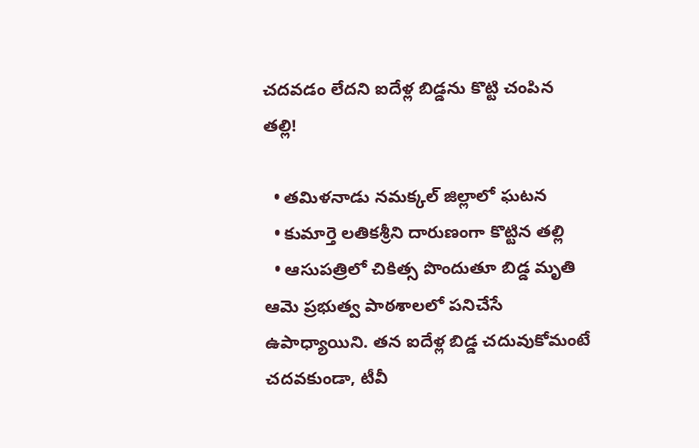చదవడం లేదని ఐదేళ్ల బిడ్డను కొట్టి చంపిన తల్లి!

  • తమిళనాడు నమక్కల్ జిల్లాలో ఘటన
  • కుమార్తె లతికశ్రీని దారుణంగా కొట్టిన తల్లి
  • ఆసుపత్రిలో చికిత్స పొందుతూ బిడ్డ మృతి
ఆమె ప్రభుత్వ పాఠశాలలో పనిచేసే ఉపాధ్యాయిని. తన ఐదేళ్ల బిడ్డ చదువుకోమంటే చదవకుండా, టీవీ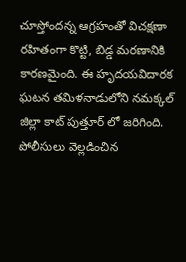చూస్తోందన్న ఆగ్రహంతో విచక్షణా రహితంగా కొట్టి, బిడ్డ మరణానికి కారణమైంది. ఈ హృదయవిదారక ఘటన తమిళనాడులోని నమక్కల్ జిల్లా కాట్ పుత్తూర్ లో జరిగింది. పోలీసులు వెల్లడించిన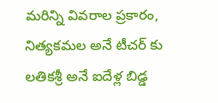మరిన్ని వివరాల ప్రకారం, నిత్యకమల అనే టీచర్ కు లతికశ్రీ అనే ఐదేళ్ల బిడ్డ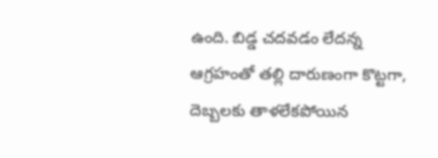ఉంది. బిడ్డ చదవడం లేదన్న ఆగ్రహంతో తల్లి దారుణంగా కొట్టగా, దెబ్బలకు తాళలేకపోయిన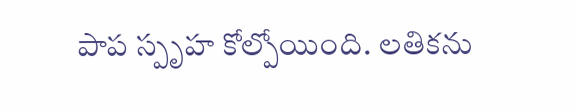పాప స్పృహ కోల్పోయింది. లతికను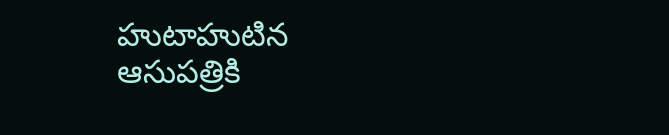హుటాహుటిన ఆసుపత్రికి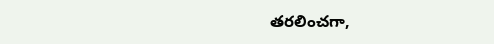తరలించగా,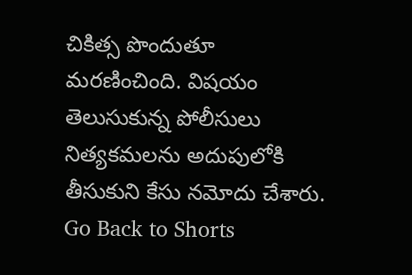చికిత్స పొందుతూ మరణించింది. విషయం తెలుసుకున్న పోలీసులు నిత్యకమలను అదుపులోకి తీసుకుని కేసు నమోదు చేశారు.
Go Back to Shorts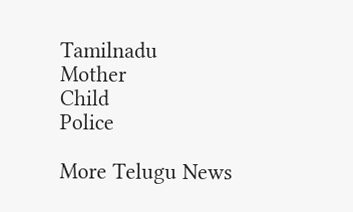Tamilnadu
Mother
Child
Police

More Telugu News